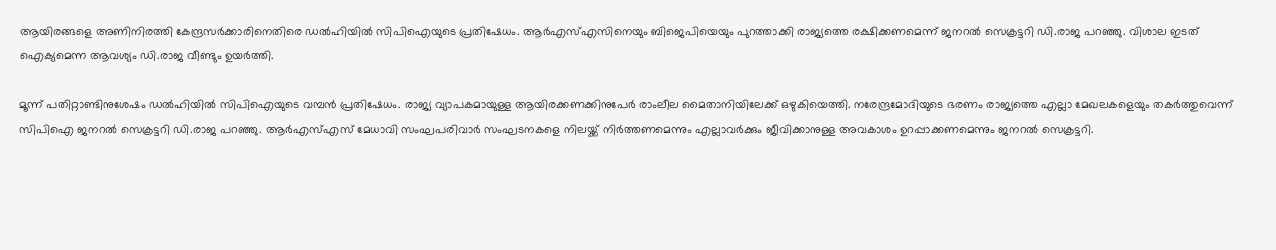ആയിരങ്ങളെ അണിനിരത്തി കേന്ദ്രസർക്കാരിനെതിരെ ഡൽഹിയിൽ സിപിഐയുടെ പ്രതിഷേധം. ആര്‍എസ്എസിനെയും ബിജെപിയെയും പുറത്താക്കി രാജ്യത്തെ രക്ഷിക്കണമെന്ന് ജനറൽ സെക്രട്ടറി ഡി.രാജ പറഞ്ഞു. വിശാല ഇടത് ഐക്യമെന്ന ആവശ്യം ഡി.രാജ വീണ്ടും ഉയർത്തി.

മൂന്ന് പതിറ്റാണ്ടിനുശേഷം ഡൽഹിയിൽ സിപിഐയുടെ വമ്പൻ പ്രതിഷേധം. രാജ്യ വ്യാപകമായുള്ള ആയിരക്കണക്കിനുപേർ രാംലീല മൈതാനിയിലേക്ക് ഒഴുകിയെത്തി. നരേന്ദ്രമോദിയുടെ ഭരണം രാജ്യത്തെ എല്ലാ മേഖലകളെയും തകർത്തുവെന്ന് സിപിഐ ജനറൽ സെക്രട്ടറി ഡി.രാജ പറഞ്ഞു. ആര്‍എസ്എസ് മേധാവി സംഘപരിവാർ സംഘടനകളെ നിലയ്ക്ക് നിർത്തണമെന്നും എല്ലാവർക്കും ജീവിക്കാനുള്ള അവകാശം ഉറപ്പാക്കണമെന്നും ജനറൽ സെക്രട്ടറി.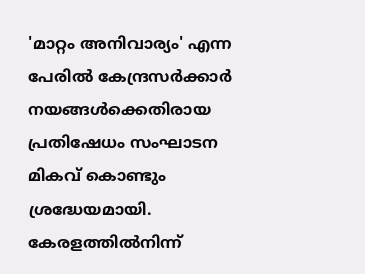'മാറ്റം അനിവാര്യം' എന്ന പേരിൽ കേന്ദ്രസർക്കാർ നയങ്ങൾക്കെതിരായ പ്രതിഷേധം സംഘാടന മികവ് കൊണ്ടും ശ്രദ്ധേയമായി.  കേരളത്തിൽനിന്ന്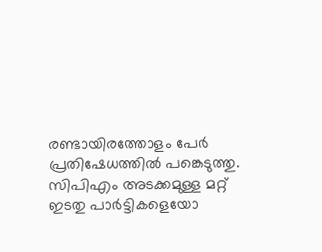രണ്ടായിരത്തോളം പേർ പ്രതിഷേധത്തിൽ പങ്കെടുത്തു. സിപിഎം അടക്കമുള്ള മറ്റ് ഇടതു പാർട്ടികളെയോ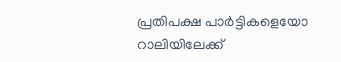പ്രതിപക്ഷ പാർട്ടികളെയോ റാലിയിലേക്ക്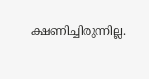ക്ഷണിച്ചിരുന്നില്ല.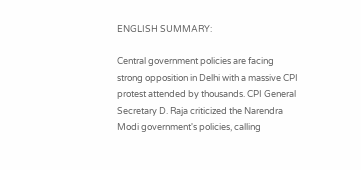ENGLISH SUMMARY:

Central government policies are facing strong opposition in Delhi with a massive CPI protest attended by thousands. CPI General Secretary D. Raja criticized the Narendra Modi government's policies, calling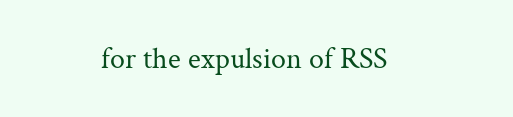for the expulsion of RSS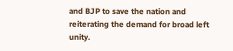and BJP to save the nation and reiterating the demand for broad left unity.